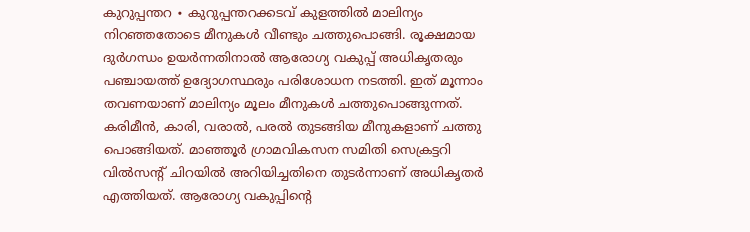കുറുപ്പന്തറ ∙ കുറുപ്പന്തറക്കടവ് കുളത്തിൽ മാലിന്യം നിറഞ്ഞതോടെ മീനുകൾ വീണ്ടും ചത്തുപൊങ്ങി. രൂക്ഷമായ ദുർഗന്ധം ഉയർന്നതിനാൽ ആരോഗ്യ വകുപ്പ് അധികൃതരും പഞ്ചായത്ത് ഉദ്യോഗസ്ഥരും പരിശോധന നടത്തി. ഇത് മൂന്നാം തവണയാണ് മാലിന്യം മൂലം മീനുകൾ ചത്തുപൊങ്ങുന്നത്.
കരിമീൻ, കാരി, വരാൽ, പരൽ തുടങ്ങിയ മീനുകളാണ് ചത്തു പൊങ്ങിയത്. മാഞ്ഞൂർ ഗ്രാമവികസന സമിതി സെക്രട്ടറി വിൽസന്റ് ചിറയിൽ അറിയിച്ചതിനെ തുടർന്നാണ് അധികൃതർ എത്തിയത്. ആരോഗ്യ വകുപ്പിന്റെ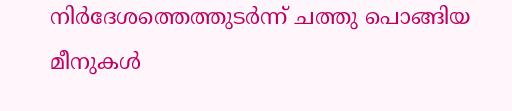നിർദേശത്തെത്തുടർന്ന് ചത്തു പൊങ്ങിയ മീനുകൾ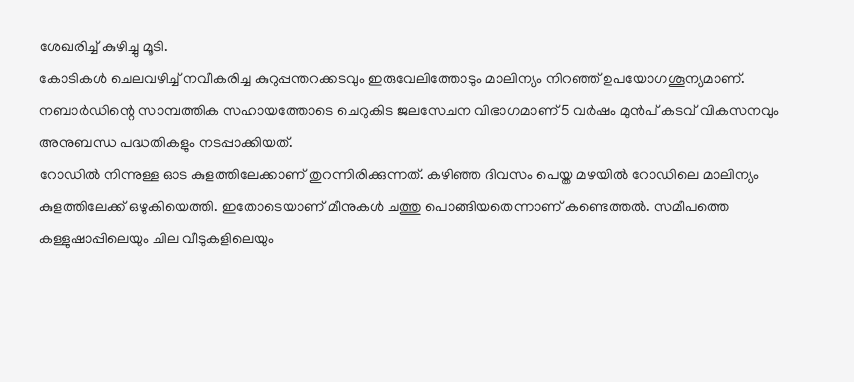ശേഖരിച്ച് കുഴിച്ചു മൂടി.
കോടികൾ ചെലവഴിച്ച് നവീകരിച്ച കുറുപ്പന്തറക്കടവും ഇരുവേലിത്തോടും മാലിന്യം നിറഞ്ഞ് ഉപയോഗശൂന്യമാണ്. നബാർഡിന്റെ സാമ്പത്തിക സഹായത്തോടെ ചെറുകിട ജലസേചന വിഭാഗമാണ് 5 വർഷം മുൻപ് കടവ് വികസനവും അനുബന്ധ പദ്ധതികളും നടപ്പാക്കിയത്.
റോഡിൽ നിന്നുള്ള ഓട കുളത്തിലേക്കാണ് തുറന്നിരിക്കുന്നത്. കഴിഞ്ഞ ദിവസം പെയ്ത മഴയിൽ റോഡിലെ മാലിന്യം കുളത്തിലേക്ക് ഒഴുകിയെത്തി. ഇതോടെയാണ് മീനുകൾ ചത്തു പൊങ്ങിയതെന്നാണ് കണ്ടെത്തൽ. സമീപത്തെ കള്ളുഷാപ്പിലെയും ചില വീടുകളിലെയും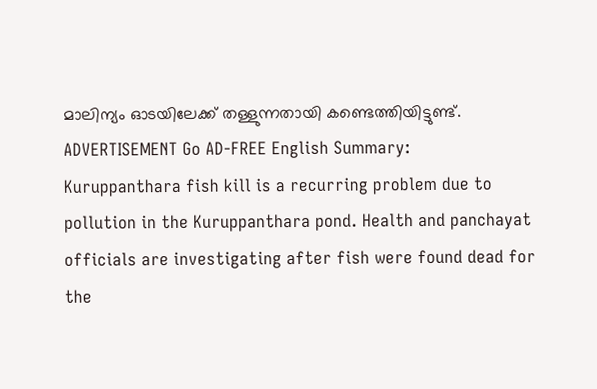മാലിന്യം ഓടയിലേക്ക് തള്ളുന്നതായി കണ്ടെത്തിയിട്ടുണ്ട്. ADVERTISEMENT Go AD-FREE English Summary:
Kuruppanthara fish kill is a recurring problem due to pollution in the Kuruppanthara pond. Health and panchayat officials are investigating after fish were found dead for the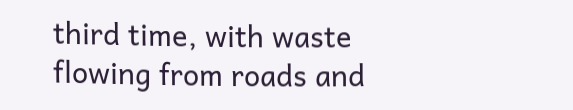third time, with waste flowing from roads and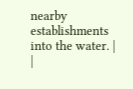nearby establishments into the water. |
|